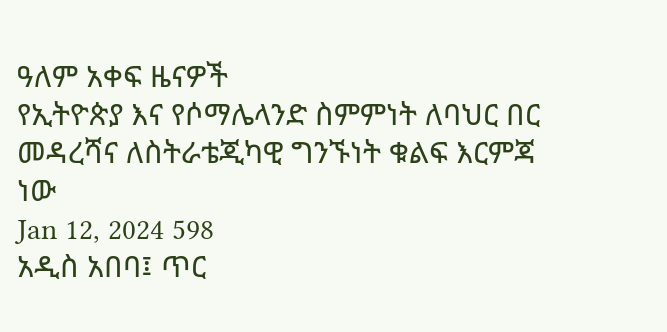ዓለም አቀፍ ዜናዎች
የኢትዮጵያ እና የሶማሌላንድ ስምምነት ለባህር በር መዳረሻና ለስትራቴጂካዊ ግንኙነት ቁልፍ እርምጃ ነው
Jan 12, 2024 598
አዲስ አበባ፤ ጥር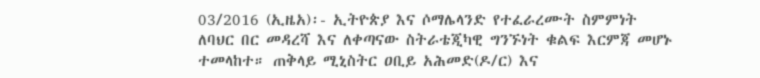03/2016 (ኢዜአ)፡- ኢትዮጵያ እና ሶማሌላንድ የተፈራረሙት ስምምነት ለባህር በር መዳረሻ እና ለቀጣናው ስትራቴጂካዊ ግንኙነት ቁልፍ እርምጃ መሆኑ ተመላከተ። ጠቅላይ ሚኒስትር ዐቢይ አሕመድ(ዶ/ር) እና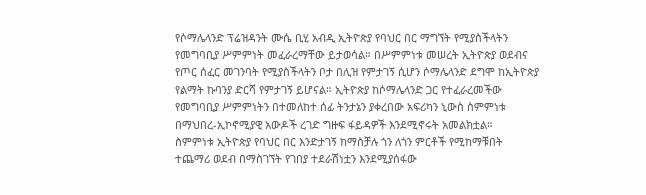የሶማሌላንድ ፕሬዝዳንት ሙሴ ቢሂ አብዲ ኢትዮጵያ የባህር በር ማግኘት የሚያስችላትን የመግባቢያ ሥምምነት መፈራረማቸው ይታወሳል። በሥምምነቱ መሠረት ኢትዮጵያ ወደብና የጦር ሰፈር መገንባት የሚያስችላትን ቦታ በሊዝ የምታገኝ ሲሆን ሶማሌላንድ ደግሞ ከኢትዮጵያ የልማት ኩባንያ ድርሻ የምታገኝ ይሆናል። ኢትዮጵያ ከሶማሌላንድ ጋር የተፈራረመችው የመግባቢያ ሥምምነትን በተመለከተ ሰፊ ትንታኔን ያቀረበው አፍሪካን ኒውስ ስምምነቱ በማህበረ-ኢኮኖሚያዊ አውዶች ረገድ ግዙፍ ፋይዳዎች እንደሚኖሩት አመልክቷል።   ስምምነቱ ኢትዮጵያ የባህር በር እንድታገኝ ከማስቻሉ ጎን ለጎን ምርቶች የሚከማቹበት ተጨማሪ ወደብ በማስገኘት የገበያ ተደራሽነቷን እንደሚያሰፋው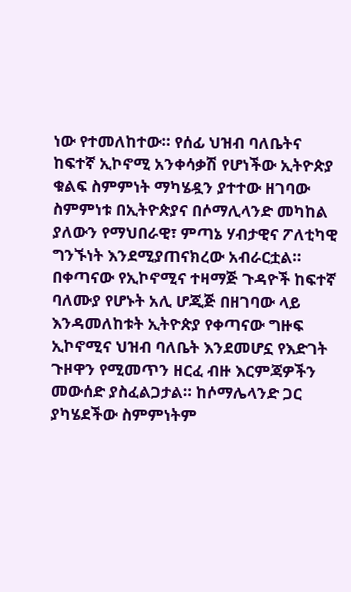ነው የተመለከተው። የሰፊ ህዝብ ባለቤትና ከፍተኛ ኢኮኖሚ አንቀሳቃሽ የሆነችው ኢትዮጵያ ቁልፍ ስምምነት ማካሄዷን ያተተው ዘገባው ስምምነቱ በኢትዮጵያና በሶማሊላንድ መካከል ያለውን የማህበራዊ፣ ምጣኔ ሃብታዊና ፖለቲካዊ ግንኙነት እንደሚያጠናክረው አብራርቷል። በቀጣናው የኢኮኖሚና ተዛማጅ ጉዳዮች ከፍተኛ ባለሙያ የሆኑት አሊ ሆጂጅ በዘገባው ላይ እንዳመለከቱት ኢትዮጵያ የቀጣናው ግዙፍ ኢኮኖሚና ህዝብ ባለቤት እንደመሆኗ የእድገት ጉዞዋን የሚመጥን ዘርፈ ብዙ እርምጃዎችን መውሰድ ያስፈልጋታል። ከሶማሌላንድ ጋር ያካሄደችው ስምምነትም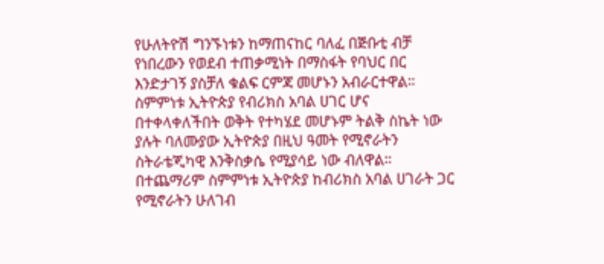የሁለትዮሽ ግንኙነቱን ከማጠናከር ባለፈ በጅቡቲ ብቻ የነበረውን የወደብ ተጠቃሚነት በማስፋት የባህር በር እንድታገኝ ያስቻለ ቁልፍ ርምጃ መሆኑን አብራርተዋል። ስምምነቱ ኢትዮጵያ የብሪክስ አባል ሀገር ሆና በተቀላቀለችበት ወቅት የተካሄደ መሆኑም ትልቅ ስኬት ነው ያሉት ባለሙያው ኢትዮጵያ በዚህ ዓመት የሚኖራትን ስትራቴጂካዊ እንቅስቃሴ የሚያሳይ ነው ብለዋል። በተጨማሪም ስምምነቱ ኢትዮጵያ ከብሪክስ አባል ሀገራት ጋር የሚኖራትን ሁለገብ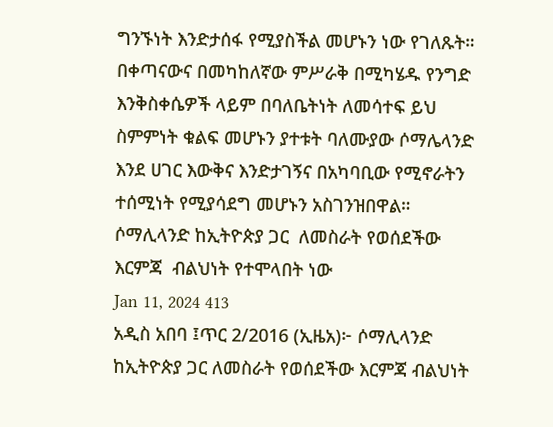ግንኙነት እንድታሰፋ የሚያስችል መሆኑን ነው የገለጹት። በቀጣናውና በመካከለኛው ምሥራቅ በሚካሄዱ የንግድ እንቅስቀሴዎች ላይም በባለቤትነት ለመሳተፍ ይህ ስምምነት ቁልፍ መሆኑን ያተቱት ባለሙያው ሶማሌላንድ እንደ ሀገር እውቅና እንድታገኝና በአካባቢው የሚኖራትን ተሰሚነት የሚያሳደግ መሆኑን አስገንዝበዋል።
ሶማሊላንድ ከኢትዮጵያ ጋር  ለመስራት የወሰደችው እርምጃ  ብልህነት የተሞላበት ነው
Jan 11, 2024 413
አዲስ አበባ ፤ጥር 2/2016 (ኢዜአ)፦ ሶማሊላንድ ከኢትዮጵያ ጋር ለመስራት የወሰደችው እርምጃ ብልህነት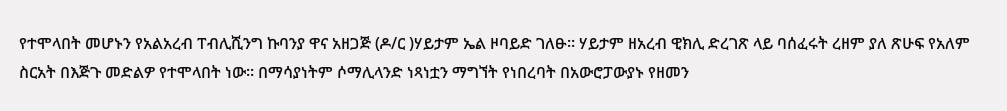የተሞላበት መሆኑን የአልአረብ ፐብሊሺንግ ኩባንያ ዋና አዘጋጅ (ዶ/ር )ሃይታም ኤል ዞባይድ ገለፁ። ሃይታም ዘአረብ ዊክሊ ድረገጽ ላይ ባሰፈሩት ረዘም ያለ ጽሁፍ የአለም ስርአት በእጅጉ መድልዎ የተሞላበት ነው። በማሳያነትም ሶማሊላንድ ነጻነቷን ማግኘት የነበረባት በአውሮፓውያኑ የዘመን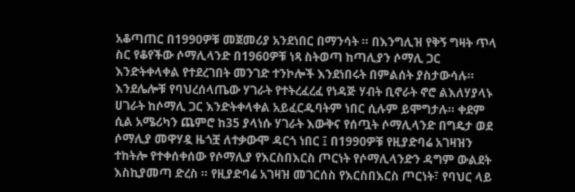አቆጣጠር በ1990ዎቹ መጀመሪያ አንደነበር በማንሳት ። በእንግሊዝ የቅኝ ግዛት ጥላ ስር የቆየችው ሶማሊላንድ በ1960ዎቹ ነጻ ስትወጣ ከጣሊያን ሶማሊ ጋር እንድትቀላቀል የተደረገበት መንገድ ተንኮሎች እንደነበሩት በምልሰት ያስታውሳሉ። እንደሌሎቹ የባህረሰላጤው ሃገራት የተትረፈረፈ የነዳጅ ሃብት ቢኖራት ኖሮ ልእለሃያላኑ ሀገራት ከሶማሊ ጋር እንድትቀላቀል አይፈርዱባትም ነበር ሲሉም ይሞግታሉ። ቀደም ሲል አሜሪካን ጨምሮ ከ35 ያላነሱ ሃገራት እውቅና የሰጧት ሶማሊላንድ በግዴታ ወደ ሶማሊያ መዋሃዷ ዜጎቿ ለተቃውሞ ዳርጎ ነበር ፤ በ1990ዎቹ የዚያድባሬ አገዛዝን ተከትሎ የተቀሰቀሰው የሶማሊያ የእርስበእርስ ጦርነት የሶማሊላንድን ዳግም ውልደት እስኪያመጣ ድረስ ። የዚያድባሬ አገዛዝ መገርሰስ የእርስበእርስ ጦርነት፣ የባህር ላይ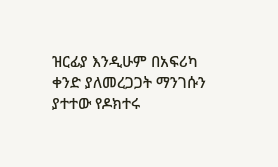ዝርፊያ እንዲሁም በአፍሪካ ቀንድ ያለመረጋጋት ማንገሱን ያተተው የዶክተሩ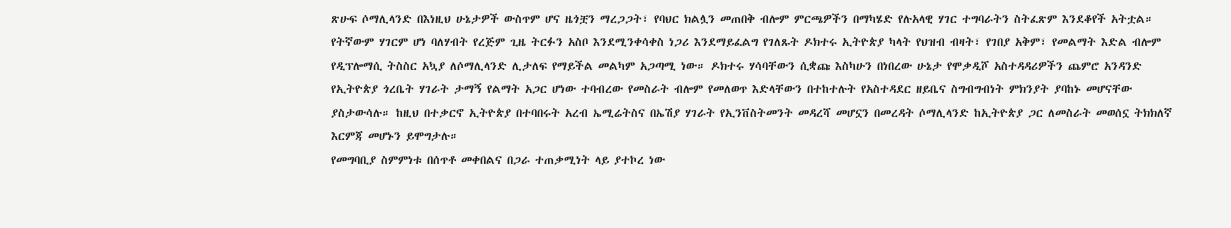ጽሁፍ ሶማሊላንድ በእነዚህ ሁኔታዎች ውስጥም ሆና ዜጎቿን ማረጋጋት፣ የባህር ክልሏን መጠበቅ ብሎም ምርጫዎችን በማካሄድ የሉአላዊ ሃገር ተግባራትን ስትፈጽም እንደቆየች አትቷል። የትኛውም ሃገርም ሆነ ባለሃብት የረጅም ጊዜ ትርፉን አስቦ እንደሚንቀሳቀስ ነጋሪ እንደማይፈልግ የገለጹት ዶክተሩ ኢትዮጵያ ካላት የህዝብ ብዛት፣ የገበያ አቅም፣ የመልማት እድል ብሎም የዲፕሎማሲ ትስስር አኳያ ለሶማሊላንድ ሊታለፍ የማይችል መልካም አጋጣሚ ነው። ዶክተሩ ሃሳባቸውን ሲቋጩ እስካሁን በነበረው ሁኔታ የሞቃዲሾ አስተዳዳሪዎችን ጨምሮ አንዳንድ የኢትዮጵያ ጎረቤት ሃገራት ታማኝ የልማት አጋር ሆነው ተባብረው የመስራት ብሎም የመለወጥ እድላቸውን በተከተሉት የአስተዳደር ዘይቤና ስግብግብነት ምክንያት ያባከኑ መሆናቸው ያስታውሳሉ። ከዚህ በተቃርኖ ኢትዮጵያ በተባበሩት አረብ ኤሚሬትስና በኤሽያ ሃገራት የኢንቨስትመንት መዳረሻ መሆኗን በመረዳት ሶማሊላንድ ከኢትዮጵያ ጋር ለመስራት መወሰኗ ትክክለኛ እርምጃ መሆኑን ይሞግታሉ።
የመግባቢያ ስምምነቱ በሰጥቶ መቀበልና በጋራ ተጠቃሚነት ላይ ያተኮረ ነው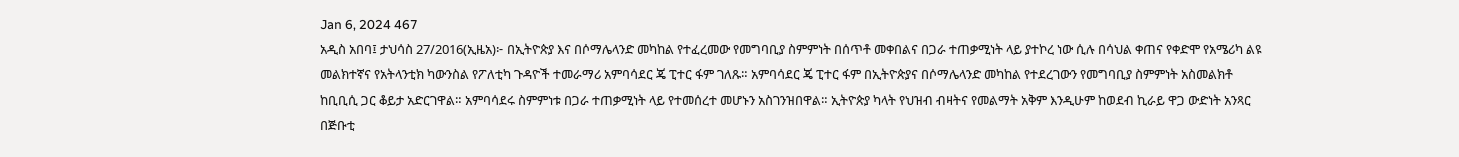Jan 6, 2024 467
አዲስ አበባ፤ ታህሳስ 27/2016(ኢዜአ)፦ በኢትዮጵያ እና በሶማሌላንድ መካከል የተፈረመው የመግባቢያ ስምምነት በሰጥቶ መቀበልና በጋራ ተጠቃሚነት ላይ ያተኮረ ነው ሲሉ በሳህል ቀጠና የቀድሞ የአሜሪካ ልዩ መልክተኛና የአትላንቲክ ካውንስል የፖለቲካ ጉዳዮች ተመራማሪ አምባሳደር ጄ ፒተር ፋም ገለጹ። አምባሳደር ጄ ፒተር ፋም በኢትዮጵያና በሶማሌላንድ መካከል የተደረገውን የመግባቢያ ስምምነት አስመልክቶ ከቢቢሲ ጋር ቆይታ አድርገዋል። አምባሳደሩ ስምምነቱ በጋራ ተጠቃሚነት ላይ የተመሰረተ መሆኑን አስገንዝበዋል። ኢትዮጵያ ካላት የህዝብ ብዛትና የመልማት አቅም እንዲሁም ከወደብ ኪራይ ዋጋ ውድነት አንጻር በጅቡቲ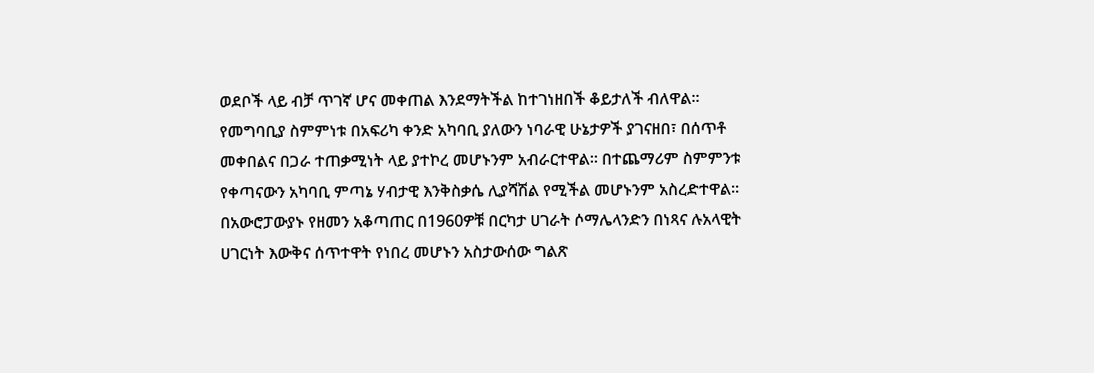ወደቦች ላይ ብቻ ጥገኛ ሆና መቀጠል እንደማትችል ከተገነዘበች ቆይታለች ብለዋል። የመግባቢያ ስምምነቱ በአፍሪካ ቀንድ አካባቢ ያለውን ነባራዊ ሁኔታዎች ያገናዘበ፣ በሰጥቶ መቀበልና በጋራ ተጠቃሚነት ላይ ያተኮረ መሆኑንም አብራርተዋል። በተጨማሪም ስምምንቱ የቀጣናውን አካባቢ ምጣኔ ሃብታዊ እንቅስቃሴ ሊያሻሽል የሚችል መሆኑንም አስረድተዋል። በአውሮፓውያኑ የዘመን አቆጣጠር በ1960ዎቹ በርካታ ሀገራት ሶማሌላንድን በነጻና ሉአላዊት ሀገርነት እውቅና ሰጥተዋት የነበረ መሆኑን አስታውሰው ግልጽ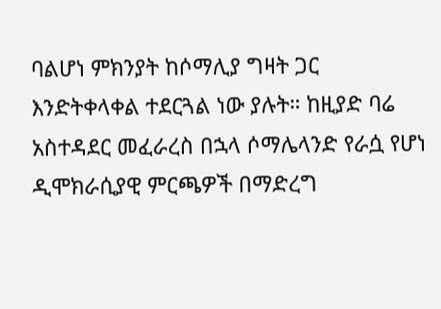ባልሆነ ምክንያት ከሶማሊያ ግዛት ጋር እንድትቀላቀል ተደርጓል ነው ያሉት። ከዚያድ ባሬ አስተዳደር መፈራረስ በኋላ ሶማሌላንድ የራሷ የሆነ ዲሞክራሲያዊ ምርጫዎች በማድረግ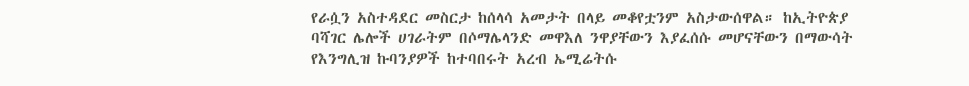የራሷን አስተዳደር መስርታ ከሰላሳ አመታት በላይ መቆየቷንም አስታውሰዋል። ከኢትዮጵያ ባሻገር ሌሎች ሀገራትም በሶማሌላንድ መዋእለ ንዋያቸውን እያፈሰሱ መሆናቸውን በማውሳት የእንግሊዝ ኩባንያዎች ከተባበሩት አረብ ኤሚሬትሱ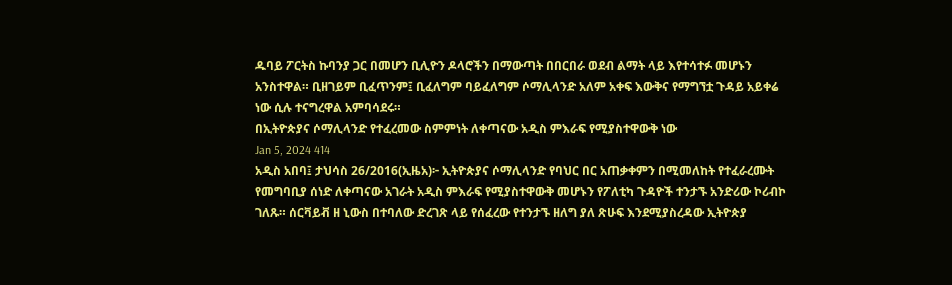ዱባይ ፖርትስ ኩባንያ ጋር በመሆን ቢሊዮን ዶላሮችን በማውጣት በበርበራ ወደብ ልማት ላይ እየተሳተፉ መሆኑን አንስተዋል። ቢዘገይም ቢፈጥንም፤ ቢፈለግም ባይፈለግም ሶማሊላንድ አለም አቀፍ እውቅና የማግኘቷ ጉዳይ አይቀሬ ነው ሲሉ ተናግረዋል አምባሳደሩ።
በኢትዮጵያና ሶማሊላንድ የተፈረመው ስምምነት ለቀጣናው አዲስ ምእራፍ የሚያስተዋውቅ ነው
Jan 5, 2024 414
አዲስ አበባ፤ ታህሳስ 26/2016(ኢዜአ)፦ ኢትዮጵያና ሶማሊላንድ የባህር በር አጠቃቀምን በሚመለከት የተፈራረሙት የመግባቢያ ሰነድ ለቀጣናው አገራት አዲስ ምእራፍ የሚያስተዋውቅ መሆኑን የፖለቲካ ጉዳዮች ተንታኙ አንድሪው ኮሪብኮ ገለጹ። ሰርቫይቭ ዘ ኒውስ በተባለው ድረገጽ ላይ የሰፈረው የተንታኙ ዘለግ ያለ ጽሁፍ እንደሚያስረዳው ኢትዮጵያ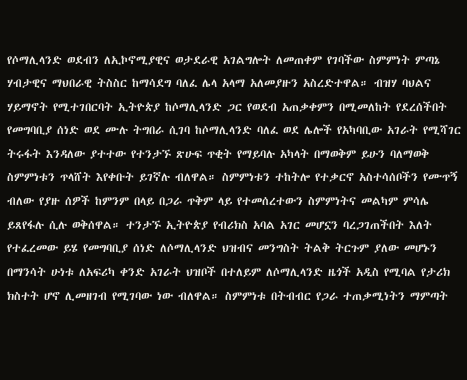የሶማሊላንድ ወደብን ለኢኮኖሚያዊና ወታደራዊ አገልግሎት ለመጠቀም የገባችው ስምምነት ምጣኔ ሃብታዊና ማህበራዊ ትስስር ከማሳደግ ባለፈ ሌላ አላማ አለመያዙን አስረድተዋል። ብዝሃ ባህልና ሃይማኖት የሚተገበርባት ኢትዮጵያ ከሶማሊላንድ ጋር የወደብ አጠቃቀምን በሚመለከት የደረሰችበት የመግባቢያ ሰነድ ወደ ሙሉ ትግበራ ሲገባ ከሶማሊላንድ ባለፈ ወደ ሌሎች የአካባቢው አገራት የሚሻገር ትሩፋት እንዳለው ያተተው የተንታኙ ጽሁፍ ጥቂት የማይባሉ አካላት በማወቅም ይሁን ባለማወቅ ስምምነቱን ጥላሸት እየቀቡት ይገኛሉ ብለዋል። ስምምነቱን ተከትሎ የተቃርኖ አስተሳሰቦችን የሙጥኝ ብለው የያዙ ሰዎች ከምንም በላይ በጋራ ጥቅም ላይ የተመሰረተውን ስምምነትና መልካም ምሳሌ ይጸየፋሉ ሲሉ ወቅሰዋል። ተንታኙ ኢትዮጵያ የብሪክስ አባል አገር መሆኗን ባረጋገጠችበት እለት የተፈረመው ይሄ የመግባቢያ ሰነድ ለሶማሊላንድ ህዝብና መንግስት ትልቅ ትርጉም ያለው መሆኑን በማንሳት ሁነቱ ለአፍሪካ ቀንድ አገራት ህዝቦች በተለይም ለሶማሊላንድ ዜጎች አዲስ የሚባል የታሪክ ክስተት ሆኖ ሊመዘገብ የሚገባው ነው ብለዋል። ስምምነቱ በትብብር የጋራ ተጠቃሚነትን ማምጣት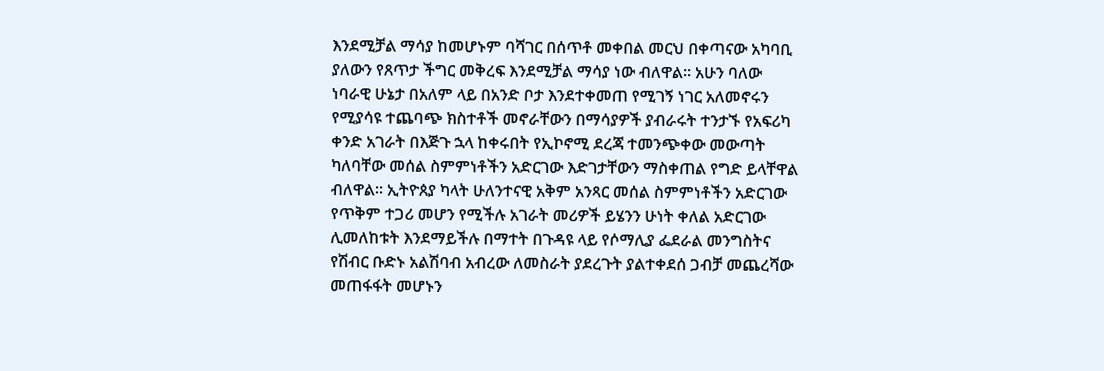እንደሚቻል ማሳያ ከመሆኑም ባሻገር በሰጥቶ መቀበል መርህ በቀጣናው አካባቢ ያለውን የጸጥታ ችግር መቅረፍ እንደሚቻል ማሳያ ነው ብለዋል። አሁን ባለው ነባራዊ ሁኔታ በአለም ላይ በአንድ ቦታ እንደተቀመጠ የሚገኝ ነገር አለመኖሩን የሚያሳዩ ተጨባጭ ክስተቶች መኖራቸውን በማሳያዎች ያብራሩት ተንታኙ የአፍሪካ ቀንድ አገራት በእጅጉ ኋላ ከቀሩበት የኢኮኖሚ ደረጃ ተመንጭቀው መውጣት ካለባቸው መሰል ስምምነቶችን አድርገው እድገታቸውን ማስቀጠል የግድ ይላቸዋል ብለዋል። ኢትዮጰያ ካላት ሁለንተናዊ አቅም አንጻር መሰል ስምምነቶችን አድርገው የጥቅም ተጋሪ መሆን የሚችሉ አገራት መሪዎች ይሄንን ሁነት ቀለል አድርገው ሊመለከቱት እንደማይችሉ በማተት በጉዳዩ ላይ የሶማሊያ ፌደራል መንግስትና የሽብር ቡድኑ አልሽባብ አብረው ለመስራት ያደረጉት ያልተቀደሰ ጋብቻ መጨረሻው መጠፋፋት መሆኑን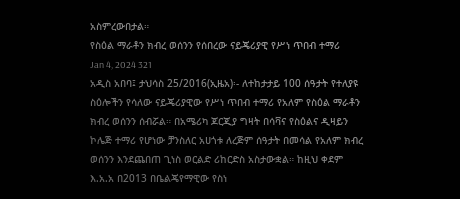አስምረውበታል።
የስዕል ማራቶን ክብረ ወሰንን የሰበረው ናይጄሪያዊ የሥነ ጥበብ ተማሪ
Jan 4, 2024 321
አዲስ አበባ፤ ታህሳስ 25/2016(ኢዜአ)፡- ለተከታታይ 100 ሰዓታት የተለያዩ ስዕሎችን የሳለው ናይጄሪያዊው የሥነ ጥበብ ተማሪ የአለም የስዕል ማራቶን ክብረ ወሰንን ሰብሯል። በአሜሪካ ጆርጂያ ግዛት በሳቫና የስዕልና ዲዛይን ኮሌጅ ተማሪ የሆነው ቻንስለር አሀጎቱ ለረጅም ሰዓታት በመሳል የአለም ክብረ ወሰንን እንደጨበጠ ጊነስ ወርልድ ሪከርድስ አስታውቋል። ከዚህ ቀደም እ.አ.አ በ2013 በቤልጄየማዊው የስነ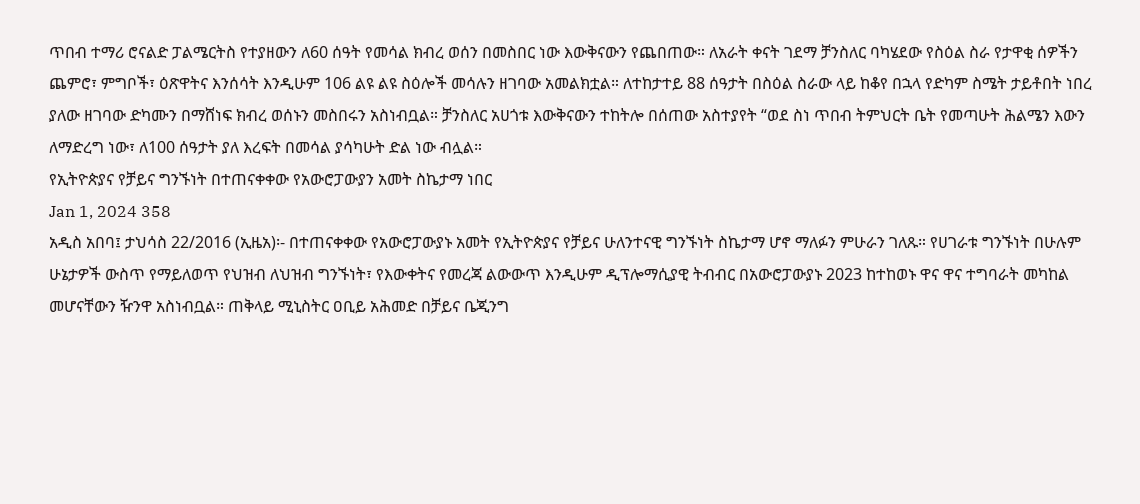ጥበብ ተማሪ ሮናልድ ፓልሜርትስ የተያዘውን ለ60 ሰዓት የመሳል ክብረ ወሰን በመስበር ነው እውቅናውን የጨበጠው። ለአራት ቀናት ገደማ ቻንስለር ባካሄደው የስዕል ስራ የታዋቂ ሰዎችን ጨምሮ፣ ምግቦች፣ ዕጽዋትና እንሰሳት እንዲሁም 106 ልዩ ልዩ ስዕሎች መሳሉን ዘገባው አመልክቷል። ለተከታተይ 88 ሰዓታት በስዕል ስራው ላይ ከቆየ በኋላ የድካም ስሜት ታይቶበት ነበረ ያለው ዘገባው ድካሙን በማሸነፍ ክብረ ወሰኑን መስበሩን አስነብቧል። ቻንስለር አሀጎቱ እውቅናውን ተከትሎ በሰጠው አስተያየት “ወደ ስነ ጥበብ ትምህርት ቤት የመጣሁት ሕልሜን እውን ለማድረግ ነው፣ ለ100 ሰዓታት ያለ እረፍት በመሳል ያሳካሁት ድል ነው ብሏል።
የኢትዮጵያና የቻይና ግንኙነት በተጠናቀቀው የአውሮፓውያን አመት ስኬታማ ነበር
Jan 1, 2024 358
አዲስ አበባ፤ ታህሳስ 22/2016 (ኢዜአ)፡- በተጠናቀቀው የአውሮፓውያኑ አመት የኢትዮጵያና የቻይና ሁለንተናዊ ግንኙነት ስኬታማ ሆኖ ማለፉን ምሁራን ገለጹ። የሀገራቱ ግንኙነት በሁሉም ሁኔታዎች ውስጥ የማይለወጥ የህዝብ ለህዝብ ግንኙነት፣ የእውቀትና የመረጃ ልውውጥ እንዲሁም ዲፕሎማሲያዊ ትብብር በአውሮፓውያኑ 2023 ከተከወኑ ዋና ዋና ተግባራት መካከል መሆናቸውን ዥንዋ አስነብቧል። ጠቅላይ ሚኒስትር ዐቢይ አሕመድ በቻይና ቤጂንግ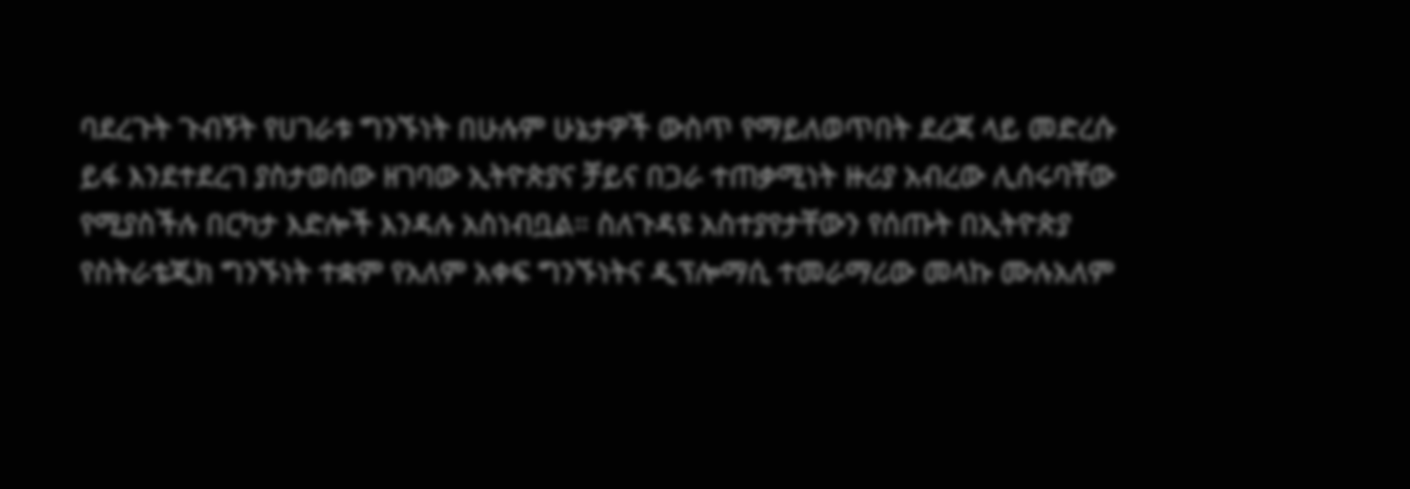ባደረጉት ጉብኝት የሀገራቱ ግንኙነት በሁሉም ሁኔታዎች ውስጥ የማይለወጥበት ደረጃ ላይ መድረሱ ይፋ እንደተደረገ ያስታወሰው ዘገባው ኢትዮጵያና ቻይና በጋራ ተጠቃሚነት ዙሪያ አብረው ሊሰሩባቸው የሚያስችሉ በርካታ እድሎች እንዳሉ አስነብቧል። ስለጉዳዩ አስተያየታቸውን የሰጡት በኢትዮጵያ የስትራቴጂክ ግንኙነት ተቋም የአለም አቀፍ ግንኙነትና ዲፕሎማሲ ተመራማሪው መላኩ ሙሉአለም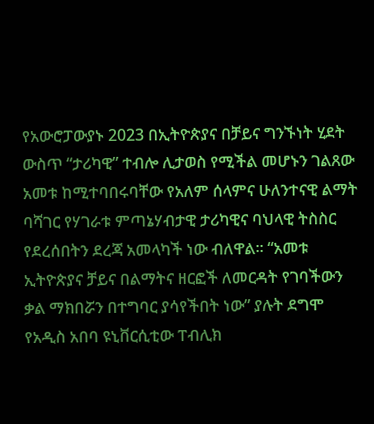የአውሮፓውያኑ 2023 በኢትዮጵያና በቻይና ግንኙነት ሂደት ውስጥ “ታሪካዊ” ተብሎ ሊታወስ የሚችል መሆኑን ገልጸው አመቱ ከሚተባበሩባቸው የአለም ሰላምና ሁለንተናዊ ልማት ባሻገር የሃገራቱ ምጣኔሃብታዊ ታሪካዊና ባህላዊ ትስስር የደረሰበትን ደረጃ አመላካች ነው ብለዋል። “አመቱ ኢትዮጵያና ቻይና በልማትና ዘርፎች ለመርዳት የገባችውን ቃል ማክበሯን በተግባር ያሳየችበት ነው” ያሉት ደግሞ የአዲስ አበባ ዩኒቨርሲቲው ፐብሊክ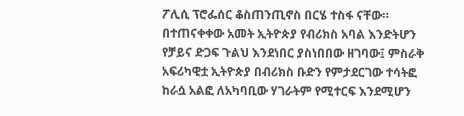ፖሊሲ ፕሮፌሰር ቆስጠንጢኖስ በርሄ ተስፋ ናቸው። በተጠናቀቀው አመት ኢትዮጵያ የብሪክስ አባል እንድትሆን የቻይና ድጋፍ ጉልህ እንደነበር ያስነበበው ዘገባው፤ ምስራቅ አፍሪካዊቷ ኢትዮጵያ በብሪክስ ቡድን የምታደርገው ተሳትፎ ከራሷ አልፎ ለአካባቢው ሃገራትም የሚተርፍ እንደሚሆን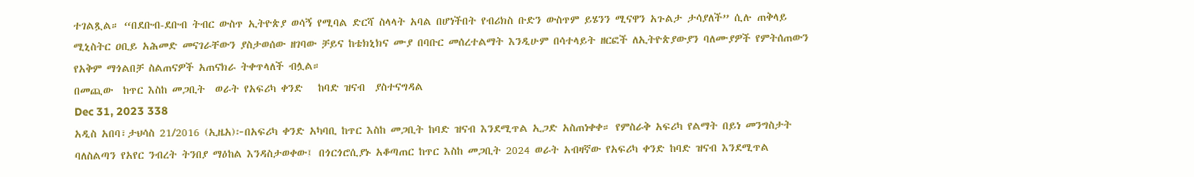ተገልጿል። “በደቡብ-ደቡብ ትብር ውስጥ ኢትዮጵያ ወሳኝ የሚባል ድርሻ ስላላት አባል በሆነችበት የብሪክስ ቡድን ውስጥም ይሄንን ሚናዋን አጉልታ ታሳያለች” ሲሉ ጠቅላይ ሚኒስትር ዐቢይ አሕመድ መናገራቸውን ያስታወሰው ዘገባው ቻይና ከቴክኒክና ሙያ በባቡር መሰረተልማት እንዲሁም በሳተላይት ዘርፎች ለኢትዮጵያውያን ባለሙያዎች የምትሰጠውን የአቅም ማጎልበቻ ስልጠናዎች አጠናክራ ትቀጥላለች ብሏል።
በመጪው  ከጥር እስከ መጋቢት  ወራት የአፍሪካ ቀንድ   ከባድ ዝናብ  ያስተናግዳል
Dec 31, 2023 338
አዲስ አበባ፣ታህሳስ 21/2016 (ኢዜአ)፦በአፍሪካ ቀንድ አካባቢ ከጥር እስከ መጋቢት ከባድ ዝናብ እንደሚጥል ኢጋድ አስጠነቀቀ። የምስራቅ አፍሪካ የልማት በይነ መንግስታት ባለስልጣን የአየር ንብረት ትንበያ ማዕከል እንዳስታወቀው፤ በጎርጎሮሲያኑ አቆጣጠር ከጥር እስከ መጋቢት 2024 ወራት አብዛኛው የአፍሪካ ቀንድ ከባድ ዝናብ እንደሚጥል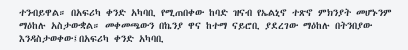ተንብይዋል። በአፍሪካ ቀንድ አካባቢ የሚጠበቀው ከባድ ዝናብ የኤልኒኖ ተጽኖ ምክንያት መሆኑንም ማዕከሉ አስታውቋል። መቀመጫውን በኬንያ ዋና ከተማ ናይሮቢ ያደረገው ማዕከሉ በትንበያው እንዳስታወቀው፤በአፍሪካ ቀንድ አካባቢ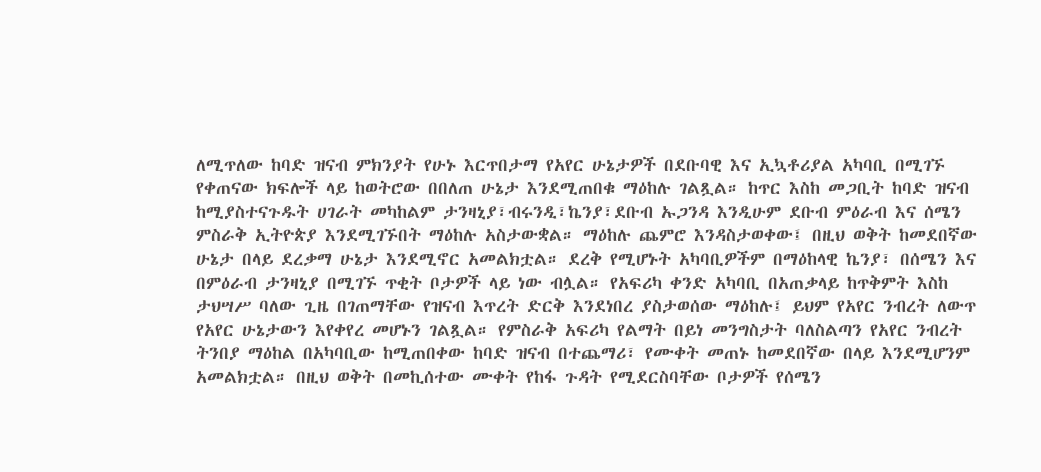ለሚጥለው ከባድ ዝናብ ምክንያት የሁኑ እርጥበታማ የአየር ሁኔታዎች በደቡባዊ እና ኢኳቶሪያል አካባቢ በሚገኙ የቀጠናው ክፍሎች ላይ ከወትሮው በበለጠ ሁኔታ እንደሚጠበቁ ማዕከሉ ገልጿል። ከጥር እስከ መጋቢት ከባድ ዝናብ ከሚያስተናጉዱት ሀገራት መካከልም ታንዛኒያ፣ብሩንዲ፣ኬንያ፣ደቡብ ኡጋንዳ እንዲሁም ደቡብ ምዕራብ እና ሰሜን ምስራቅ ኢትዮጵያ እንደሚገኙበት ማዕከሉ አስታውቋል። ማዕከሉ ጨምሮ እንዳስታወቀው፤ በዚህ ወቅት ከመደበኛው ሁኔታ በላይ ደረቃማ ሁኔታ እንደሚኖር አመልክቷል። ደረቅ የሚሆኑት አካባቢዎችም በማዕከላዊ ኬንያ፣ በሰሜን እና በምዕራብ ታንዛኒያ በሚገኙ ጥቂት ቦታዎች ላይ ነው ብሏል። የአፍሪካ ቀንድ አካባቢ በአጠቃላይ ከጥቅምት እስከ ታህሣሥ ባለው ጊዜ በገጠማቸው የዝናብ እጥረት ድርቅ እንደነበረ ያስታወሰው ማዕከሉ፤ ይህም የአየር ንብረት ለውጥ የአየር ሁኔታውን እየቀየረ መሆኑን ገልጿል። የምስራቅ አፍሪካ የልማት በይነ መንግስታት ባለስልጣን የአየር ንብረት ትንበያ ማዕከል በአካባቢው ከሚጠበቀው ከባድ ዝናብ በተጨማሪ፣ የሙቀት መጠኑ ከመደበኛው በላይ እንደሚሆንም አመልክቷል። በዚህ ወቅት በመኪሰተው ሙቀት የከፋ ጉዳት የሚደርስባቸው ቦታዎች የሰሜን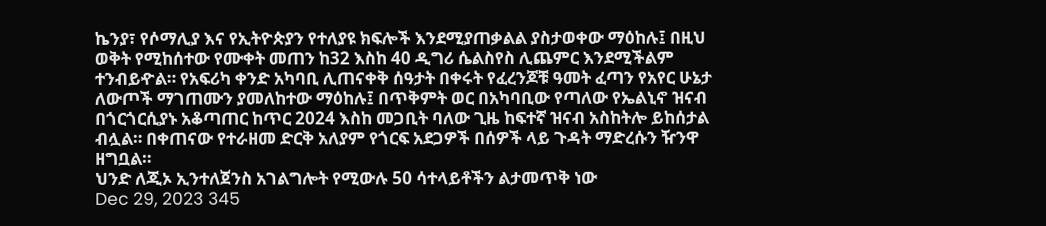ኬንያ፣ የሶማሊያ እና የኢትዮጵያን የተለያዩ ክፍሎች እንደሚያጠቃልል ያስታወቀው ማዕከሉ፤ በዚህ ወቅት የሚከሰተው የሙቀት መጠን ከ32 እስከ 40 ዲግሪ ሴልስየስ ሊጨምር እንደሚችልም ተንብይዯል። የአፍሪካ ቀንድ አካባቢ ሊጠናቀቅ ሰዓታት በቀሩት የፈረንጆቹ ዓመት ፈጣን የአየር ሁኔታ ለውጦች ማገጠሙን ያመለከተው ማዕከሉ፤ በጥቅምት ወር በአካባቢው የጣለው የኤልኒኖ ዝናብ በጎርጎርሲያኑ አቆጣጠር ከጥር 2024 እስከ መጋቢት ባለው ጊዜ ከፍተኛ ዝናብ አስከትሎ ይከሰታል ብሏል። በቀጠናው የተራዘመ ድርቅ አለያም የጎርፍ አደጋዎች በሰዎች ላይ ጉዳት ማድረሱን ዥንዋ ዘግቧል።
ህንድ ለጂኦ ኢንተለጀንስ አገልግሎት የሚውሉ 50 ሳተላይቶችን ልታመጥቅ ነው
Dec 29, 2023 345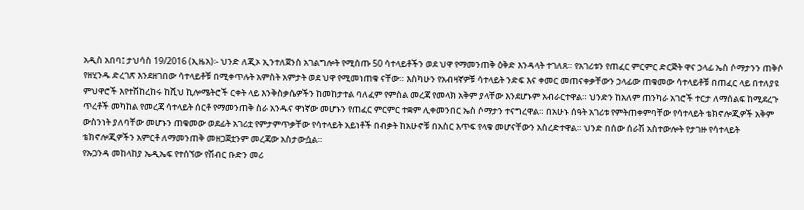አዲስ አበባ፤ ታህሳስ 19/2016 (ኢዜአ)፡- ህንድ ለጂኦ ኢንተለጀንስ አገልግሎት የሚሰጡ 50 ሳተላይቶችን ወደ ህዋ የማመንጠቅ ዕቅድ እንዳላት ተገለጸ። የአገሪቱን የጠፈር ምርምር ድርጅት ዋና ኃላፊ ኤስ ሶማታንን ጠቅሶ የዘሂንዱ ድረገጽ እንደዘገበው ሳተላይቶቹ በሚቀጥሉት አምስት አምታት ወደ ህዋ የሚመነጠቁ ናቸው። እስካሁን የአብዛኛዎቹ ሳተላይት ንድፍ እና ቀመር መጠናቀቃቸውን ኃላፊው ጠቁመው ሳተላይቶቹ በጠፈር ላይ በተለያዩ ምህዋሮች እየተሽከረከሩ ከሺህ ኪሎሜትሮች ርቀት ላይ እንቅስቃሴዎችን ከመከታተል ባለፈም የምስል መረጃ የመላክ አቅም ያላቸው እንደሆኑም አብራርተዋል። ህንድን ከአለም ጠንካራ አገሮች ተርታ ለማሰልፍ ከሚደረጉ ጥረቶች መካከል የመረጃ ሳተላይት ሰርቶ የማመንጠቅ ስራ አንዱና ዋነኛው መሆኑን የጠፈር ምርምር ተቋም ሊቀመንበር ኤስ ሶማታን ተናግረዋል። በአሁኑ ሰዓት አገሪቱ የምትጠቀምባቸው የሳተላይት ቴክኖሎጂዎች አቅም ውስንነት ያለባቸው መሆኑን ጠቁመው ወደፊት አገሪቷ የምታምጥቃቸው የሳተላይት አይነቶች በብቃት ከአሁኖቹ በአስር እጥፍ የላቁ መሆናቸውን አስረድተዋል። ህንድ በሰው ሰራሽ አስተውሎት የታገዙ የሳተላይት ቴክኖሎጂዎችን አምርቶ ለማመንጠቅ መዘጋጀቷንም መረጃው አስታውሷል።
የኡጋንዳ መከላከያ ኤዲኤፍ የተሰኘው የሽብር ቡድን መሪ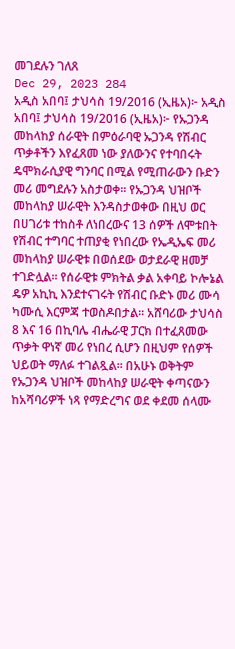መገደሉን ገለጸ
Dec 29, 2023 284
አዲስ አበባ፤ ታህሳስ 19/2016 (ኢዜአ)፦ አዲስ አበባ፤ ታህሳስ 19/2016 (ኢዜአ)፦ የኡጋንዳ መከላከያ ሰራዊት በምዕራባዊ ኡጋንዳ የሽብር ጥቃቶችን እየፈጸመ ነው ያለውንና የተባበሩት ዴሞክራሲያዊ ግንባር በሚል የሚጠራውን ቡድን መሪ መግደሉን አስታወቀ። የኡጋንዳ ህዝቦች መከላከያ ሠራዊት እንዳስታወቀው በዚህ ወር በሀገሪቱ ተከስቶ ለነበረውና 13 ሰዎች ለሞቱበት የሽብር ተግባር ተጠያቂ የነበረው የኤዲኤፍ መሪ መከላከያ ሠራዊቱ በወሰደው ወታደራዊ ዘመቻ ተገድሏል። የሰራዊቱ ምክትል ቃል አቀባይ ኮሎኔል ዴዎ አኪኪ እንደተናገሩት የሽብር ቡድኑ መሪ ሙሳ ካሙሲ እርምጃ ተወስዶበታል። አሸባሪው ታህሳስ 8 እና 16 በኪባሌ ብሔራዊ ፓርክ በተፈጸመው ጥቃት ዋነኛ መሪ የነበረ ሲሆን በዚህም የሰዎች ህይወት ማለፉ ተገልጿል። በአሁኑ ወቅትም የኡጋንዳ ህዝቦች መከላከያ ሠራዊት ቀጣናውን ከአሻባሪዎች ነጻ የማድረግና ወደ ቀደመ ሰላሙ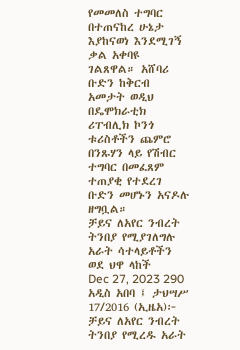የመመለስ ተግባር በተጠናከረ ሁኔታ እያከናወነ እንደሚገኝ ቃል አቀባዩ ገልጸዋል። አሸባሪ ቡድን ከቅርብ አመታት ወዲህ በዴሞክራቲክ ሪፐብሊክ ኮንጎ ቱሪስቶችን ጨምሮ በንጹሃን ላይ የሽብር ተግባር በመፈጸም ተጠያቂ የተደረገ ቡድን መሆኑን አናዶሉ ዘግቧል።
ቻይና ለአየር ንብረት  ትንበያ የሚያገለግሉ አራት ሳተላይቶችን ወደ ህዋ ላከች
Dec 27, 2023 290
አዲስ አበባ ፤ ታህሣሥ 17/2016 (ኢዜአ)፦ ቻይና ለአየር ንብረት ትንበያ የሚረዱ አራት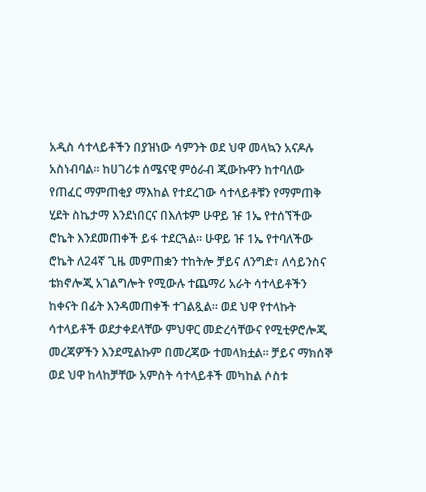አዲስ ሳተላይቶችን በያዝነው ሳምንት ወደ ህዋ መላኳን አናዶሉ አስነብባል። ከሀገሪቱ ሰሜናዊ ምዕራብ ጂውኩዋን ከተባለው የጠፈር ማምጠቂያ ማእከል የተደረገው ሳተላይቶቹን የማምጠቅ ሂደት ስኬታማ እንደነበርና በእለቱም ሁዋይ ዡ 1ኤ የተሰኘችው ሮኬት እንደመጠቀች ይፋ ተደርጓል። ሁዋይ ዡ 1ኤ የተባለችው ሮኬት ለ24ኛ ጊዜ መምጠቋን ተከትሎ ቻይና ለንግድ፣ ለሳይንስና ቴክኖሎጂ አገልግሎት የሚውሉ ተጨማሪ አራት ሳተላይቶችን ከቀናት በፊት እንዳመጠቀች ተገልጿል። ወደ ህዋ የተላኩት ሳተላይቶች ወደታቀደላቸው ምህዋር መድረሳቸውና የሚቲዎሮሎጂ መረጃዎችን እንደሚልኩም በመረጃው ተመላክቷል። ቻይና ማክሰኞ ወደ ህዋ ከላከቻቸው አምስት ሳተላይቶች መካከል ሶስቱ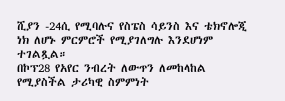ሺያን -24ሲ የሚባሉና የስፔስ ሳይንስ እና ቴክኖሎጂ ነክ ለሆኑ ምርምሮች የሚያገለግሉ እንደሆነም ተገልጿል።
በኮፕ28 የአየር ንብረት ለውጥን ለመከላከል የሚያስችል ታሪካዊ ስምምነት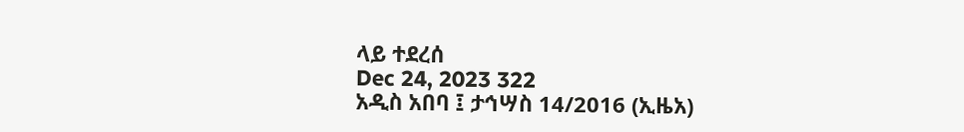ላይ ተደረሰ
Dec 24, 2023 322
አዲስ አበባ ፤ ታኅሣስ 14/2016 (ኢዜአ)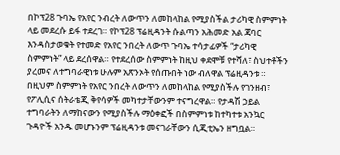በኮፕ28 ጉባኤ የአየር ንብረት ለውጥን ለመከላከል የሚያስችል ታሪካዊ ስምምነት ላይ መደረሱ ይፋ ተደረገ። የኮፕ28 ፕሬዚዳንት ሱልጣን አሕመድ አል ጃባር እንዳስታወቁት የተመድ የአየር ንበረት ለውጥ ጉባኤ ተሳታፊዎች “ታሪካዊ ስምምነት” ላይ ደረሰዋል። የተደረሰው ስምምነት ከዚህ ቀደሞቹ የተሻለ፣ ስህተቶችን ያረመና ለተግባራዊነቱ ሁሉም አጽንኦት የሰጡበት ነው ብለዋል ፕሬዚዳንቱ ። በዚህም ስምምነት የአየር ንበረት ለውጥን ለመከላከል የሚያስችሉ የገንዘብ፣ የፖሊሲና ሰትራቴጂ ቅየሳዎች መካተታቸውንም ተናግረዋል። የታዳሽ ኃይል ተግባራትን ለማከናውን የሚያስችሉ ማዕቀፎች በስምምነቱ ከተካተቱ አንኳር ጉዳዮች አንዱ መሆኑንም ፕሬዚዳንቱ መናገራቸውን ሲጂቲኤን ዘግቧል።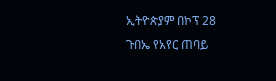ኢትዮጵያም በኮፕ 28 ጉበኤ የአየር ጠባይ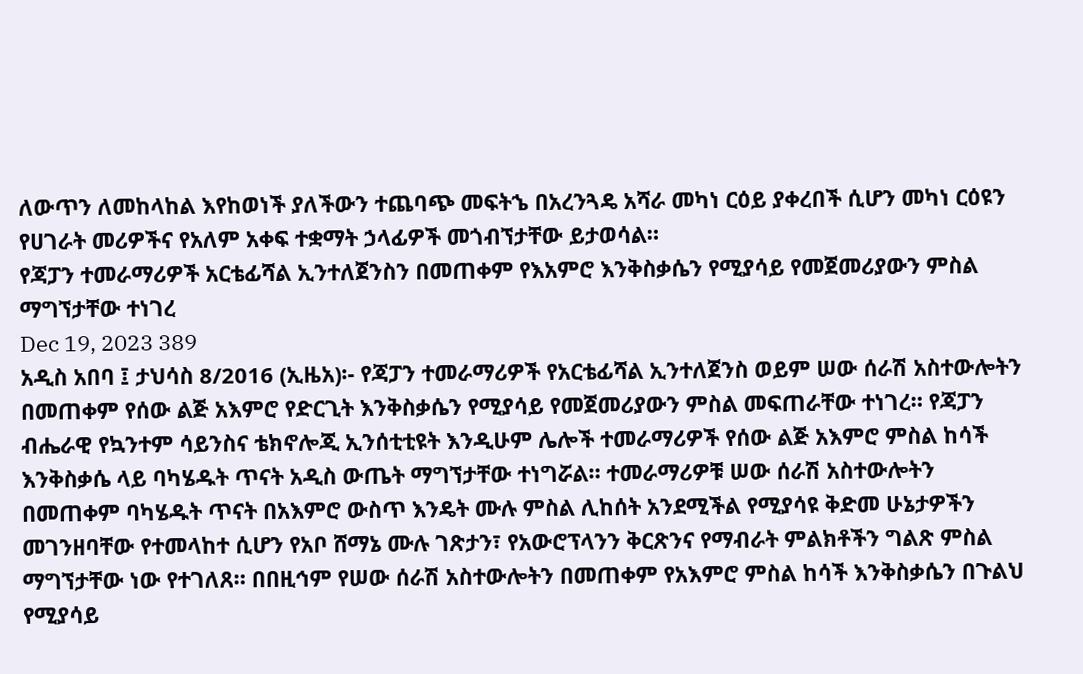ለውጥን ለመከላከል እየከወነች ያለችውን ተጨባጭ መፍትኄ በአረንጓዴ አሻራ መካነ ርዕይ ያቀረበች ሲሆን መካነ ርዕዩን የሀገራት መሪዎችና የአለም አቀፍ ተቋማት ኃላፊዎች መጎብኘታቸው ይታወሳል።
የጃፓን ተመራማሪዎች አርቴፊሻል ኢንተለጀንስን በመጠቀም የእአምሮ እንቅስቃሴን የሚያሳይ የመጀመሪያውን ምስል ማግኘታቸው ተነገረ
Dec 19, 2023 389
አዲስ አበባ ፤ ታህሳስ 8/2016 (ኢዜአ)፡- የጃፓን ተመራማሪዎች የአርቴፊሻል ኢንተለጀንስ ወይም ሠው ሰራሽ አስተውሎትን በመጠቀም የሰው ልጅ አእምሮ የድርጊት እንቅስቃሴን የሚያሳይ የመጀመሪያውን ምስል መፍጠራቸው ተነገረ። የጃፓን ብሔራዊ የኳንተም ሳይንስና ቴክኖሎጂ ኢንሰቲቲዩት እንዲሁም ሌሎች ተመራማሪዎች የሰው ልጅ አእምሮ ምስል ከሳች እንቅስቃሴ ላይ ባካሄዱት ጥናት አዲስ ውጤት ማግኘታቸው ተነግሯል። ተመራማሪዎቹ ሠው ሰራሽ አስተውሎትን በመጠቀም ባካሄዱት ጥናት በአእምሮ ውስጥ እንዴት ሙሉ ምስል ሊከሰት አንደሚችል የሚያሳዩ ቅድመ ሁኔታዎችን መገንዘባቸው የተመላከተ ሲሆን የአቦ ሸማኔ ሙሉ ገጽታን፣ የአውሮፕላንን ቅርጽንና የማብራት ምልክቶችን ግልጽ ምስል ማግኘታቸው ነው የተገለጸ። በበዚኅም የሠው ሰራሽ አስተውሎትን በመጠቀም የአእምሮ ምስል ከሳች እንቅስቃሴን በጉልህ የሚያሳይ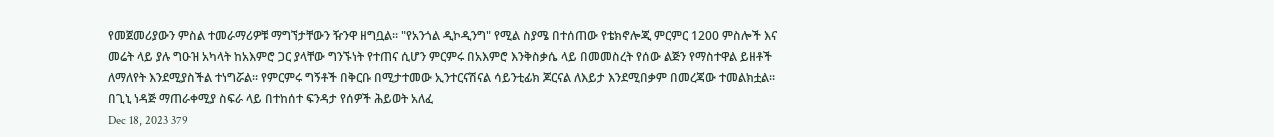የመጀመሪያውን ምስል ተመራማሪዎቹ ማግኘታቸውን ዥንዋ ዘግቧል። "የአንጎል ዲኮዲንግ" የሚል ስያሜ በተሰጠው የቴክኖሎጂ ምርምር 1200 ምስሎች እና መሬት ላይ ያሉ ግዑዝ አካላት ከአእምሮ ጋር ያላቸው ግንኙነት የተጠና ሲሆን ምርምሩ በአእምሮ እንቅስቃሴ ላይ በመመስረት የሰው ልጅን የማስተዋል ይዘቶች ለማለየት እንደሚያስችል ተነግሯል። የምርምሩ ግኝቶች በቅርቡ በሚታተመው ኢንተርናሽናል ሳይንቲፊክ ጆርናል ለእይታ እንደሚበቃም በመረጃው ተመልክቷል።
በጊኒ ነዳጅ ማጠራቀሚያ ስፍራ ላይ በተከሰተ ፍንዳታ የሰዎች ሕይወት አለፈ
Dec 18, 2023 379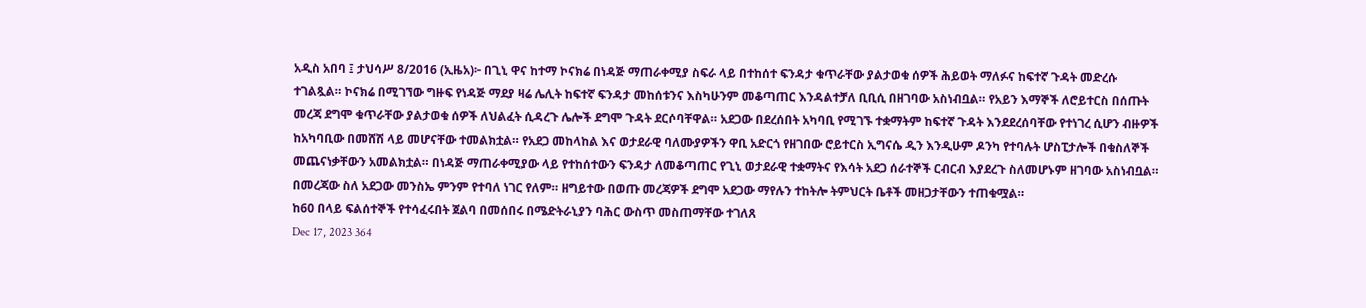አዲስ አበባ ፤ ታህሳሥ 8/2016 (ኢዜአ)፦ በጊኒ ዋና ከተማ ኮናክሬ በነዳጅ ማጠራቀሚያ ስፍራ ላይ በተከሰተ ፍንዳታ ቁጥራቸው ያልታወቁ ሰዎች ሕይወት ማለፉና ከፍተኛ ጉዳት መድረሱ ተገልጿል። ኮናክሬ በሚገኘው ግዙፍ የነዳጅ ማደያ ዛሬ ሌሊት ከፍተኛ ፍንዳታ መከሰቱንና እስካሁንም መቆጣጠር እንዳልተቻለ ቢቢሲ በዘገባው አስነብቧል። የአይን እማኞች ለሮይተርስ በሰጡት መረጃ ደግሞ ቁጥራቸው ያልታወቁ ሰዎች ለህልፈት ሲዳረጉ ሌሎች ደግሞ ጉዳት ደርሶባቸዋል። አደጋው በደረሰበት አካባቢ የሚገኙ ተቋማትም ከፍተኛ ጉዳት እንደደረሰባቸው የተነገረ ሲሆን ብዙዎች ከአካባቢው በመሸሽ ላይ መሆናቸው ተመልክቷል። የአደጋ መከላከል እና ወታደራዊ ባለሙያዎችን ዋቢ አድርጎ የዘገበው ሮይተርስ ኢግናሴ ዲን እንዲሁም ዶንካ የተባሉት ሆስፒታሎች በቁስለኞች መጨናነቃቸውን አመልክቷል። በነዳጅ ማጠራቀሚያው ላይ የተከሰተውን ፍንዳታ ለመቆጣጠር የጊኒ ወታደራዊ ተቋማትና የእሳት አደጋ ሰራተኞች ርብርብ እያደረጉ ስለመሆኑም ዘገባው አስነብቧል። በመረጃው ስለ አደጋው መንስኤ ምንም የተባለ ነገር የለም። ዘግይተው በወጡ መረጃዎች ደግሞ አደጋው ማየሉን ተከትሎ ትምህርት ቤቶች መዘጋታቸውን ተጠቁሟል።
ከ60 በላይ ፍልሰተኞች የተሳፈሩበት ጀልባ በመሰበሩ በሜድትራኒያን ባሕር ውስጥ መስጠማቸው ተገለጸ
Dec 17, 2023 364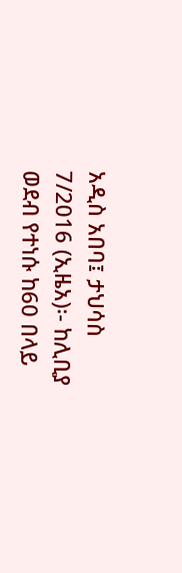አዲስ አበባ፤ ታህሳስ 7/2016 (ኢዜአ)፡- ከሊቢያ ወደብ የተነሱ ከ60 በላይ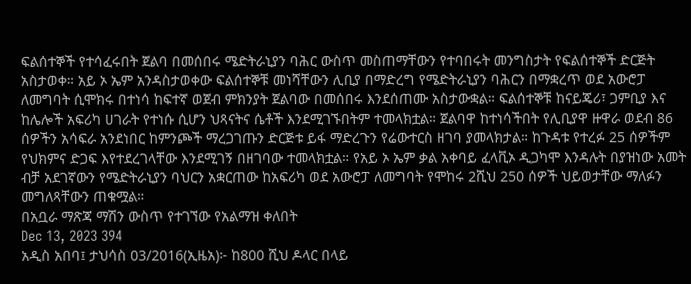ፍልሰተኞች የተሳፈሩበት ጀልባ በመሰበሩ ሜድትራኒያን ባሕር ውስጥ መስጠማቸውን የተባበሩት መንግስታት የፍልሰተኞች ድርጅት አስታወቀ። አይ ኦ ኤም አንዳስታወቀው ፍልሰተኞቹ መነሻቸውን ሊቢያ በማድረግ የሜድትራኒያን ባሕርን በማቋረጥ ወደ አውሮፓ ለመግባት ሲሞክሩ በተነሳ ከፍተኛ ወጀብ ምክንያት ጀልባው በመሰበሩ እንደሰጠሙ አስታውቋል። ፍልሰተኞቹ ከናይጄሪ፣ ጋምቢያ እና ከሌሎች አፍሪካ ሀገራት የተነሱ ሲሆን ህጻናትና ሴቶች እንደሚገኙበትም ተመላክቷል። ጀልባዋ ከተነሳችበት የሊቢያዋ ዙዋራ ወደብ 86 ሰዎችን አሳፍራ አንደነበር ከምንጮች ማረጋገጡን ድርጅቱ ይፋ ማድረጉን የሬውተርስ ዘገባ ያመላክታል። ከጉዳቱ የተረፉ 25 ሰዎችም የህክምና ድጋፍ እየተደረገላቸው እንደሚገኝ በዘገባው ተመላክቷል። የአይ ኦ ኤም ቃል አቀባይ ፈላቪኦ ዲጋካሞ እንዳሉት በያዝነው አመት ብቻ አደገኛውን የሜድትራኒያን ባህርን አቋርጠው ከአፍሪካ ወደ አውሮፓ ለመግባት የሞከሩ 2ሺህ 250 ሰዎች ህይወታቸው ማለፉን መግለጻቸውን ጠቁሟል።
በአቧራ ማጽጃ ማሽን ውስጥ የተገኘው የአልማዝ ቀለበት
Dec 13, 2023 394
አዲስ አበባ፤ ታህሳስ 03/2016(ኢዜአ)፦ ከ800 ሺህ ዶላር በላይ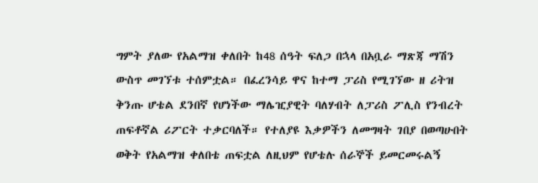ግምት ያለው የአልማዝ ቀለበት ከ48 ሰዓት ፍለጋ በኋላ በአቧራ ማጽጃ ማሽን ውስጥ መገኘቱ ተሰምቷል። በፈረንሳይ ዋና ከተማ ፓሪስ የሚገኘው ዘ ሪትዝ ቅንጡ ሆቴል ደንበኛ የሆነችው ማሌዢያዊት ባለሃብት ለፓሪስ ፖሊስ የንብረት ጠፍቶኛል ሪፖርት ተቃርባለች። የተለያዩ እቃዎችን ለመግዛት ገበያ በወጣሁበት ወቅት የአልማዝ ቀለበቴ ጠፍቷል ለዚህም የሆቴሉ ሰራኞች ይመርመሩልኝ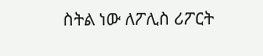ስትል ነው ለፖሊስ ሪፖርት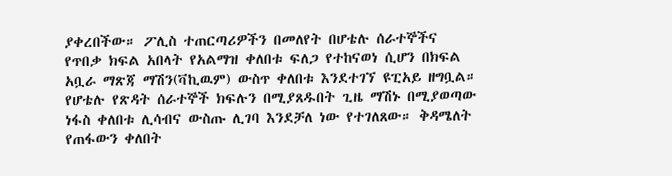ያቀረበችው። ፖሊስ ተጠርጣሪዎችን በመለየት በሆቴሉ ሰራተኞችና የጥበቃ ክፍል አበላት የአልማዝ ቀለበቱ ፍለጋ የተከናወነ ሲሆን በክፍል አቧራ ማጽጃ ማሽን(ቫኪዉም) ውስጥ ቀለበቱ እንደተገኘ ዩፒአይ ዘግቧል። የሆቴሉ የጽዳት ሰራተኞች ክፍሉን በሚያጸዱበት ጊዜ ማሽኑ በሚያወጣው ነፋስ ቀለበቱ ሊሳብና ውስጡ ሊገባ እንደቻለ ነው የተገለጸው። ቅዳሜለት የጠፋውን ቀለበት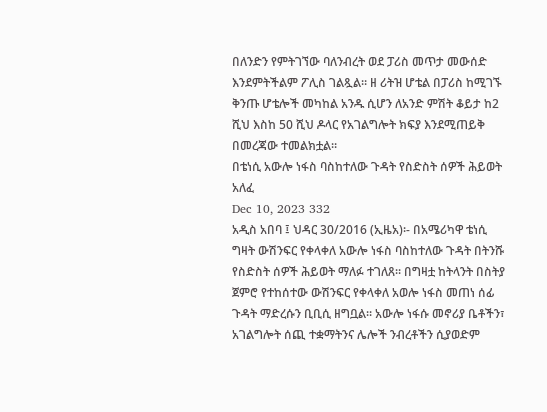በለንድን የምትገኘው ባለንብረት ወደ ፓሪስ መጥታ መውሰድ እንደምትችልም ፖሊስ ገልጿል። ዘ ሪትዝ ሆቴል በፓሪስ ከሚገኙ ቅንጡ ሆቴሎች መካከል አንዱ ሲሆን ለአንድ ምሽት ቆይታ ከ2 ሺህ እስከ 50 ሺህ ዶላር የአገልግሎት ክፍያ እንደሚጠይቅ በመረጃው ተመልክቷል።
በቴነሲ አውሎ ነፋስ ባስከተለው ጉዳት የስድስት ሰዎች ሕይወት አለፈ
Dec 10, 2023 332
አዲስ አበባ ፤ ህዳር 30/2016 (ኢዜአ)፡- በአሜሪካዋ ቴነሲ ግዛት ውሽንፍር የቀላቀለ አውሎ ነፋስ ባስከተለው ጉዳት በትንሹ የስድስት ሰዎች ሕይወት ማለፉ ተገለጸ። በግዛቷ ከትላንት በስትያ ጀምሮ የተከሰተው ውሽንፍር የቀላቀለ አወሎ ነፋስ መጠነ ሰፊ ጉዳት ማድረሱን ቢቢሲ ዘግቧል። አውሎ ነፋሱ መኖሪያ ቤቶችን፣ አገልግሎት ሰጪ ተቋማትንና ሌሎች ንብረቶችን ሲያወድም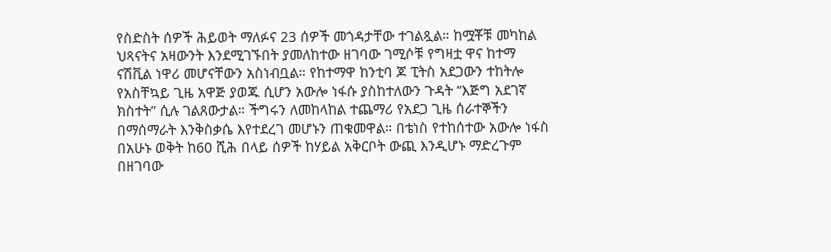የስድስት ሰዎች ሕይወት ማለፉና 23 ሰዎች መጎዳታቸው ተገልጿል። ከሟቾቹ መካከል ህጻናትና አዛውንት እንደሚገኙበት ያመለከተው ዘገባው ገሚሶቹ የግዛቷ ዋና ከተማ ናሽቪል ነዋሪ መሆናቸውን አስነብቧል። የከተማዋ ከንቲባ ጆ ፒትስ አደጋውን ተከትሎ የአስቸኳይ ጊዜ አዋጅ ያወጁ ሲሆን አውሎ ነፋሱ ያስከተለውን ጉዳት “እጅግ አደገኛ ክስተት” ሲሉ ገልጸውታል። ችግሩን ለመከላከል ተጨማሪ የአደጋ ጊዜ ሰራተኞችን በማሰማራት እንቅስቃሴ እየተደረገ መሆኑን ጠቁመዋል። በቴነስ የተከሰተው አውሎ ነፋስ በአሁኑ ወቅት ከ60 ሺሕ በላይ ሰዎች ከሃይል አቅርቦት ውጪ እንዲሆኑ ማድረጉም በዘገባው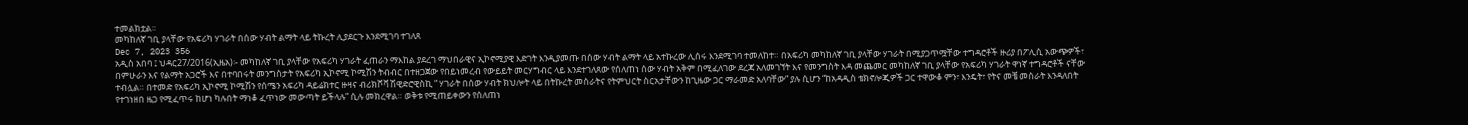ተመልክቷል።
መካከለኛ ገቢ ያላቸው የአፍሪካ ሃገራት በሰው ሃብት ልማት ላይ ትኩረት ሊያደርጉ እንደሚገባ ተገለጸ
Dec 7, 2023 356
አዲስ አበባ ፤ ህዳር27/2016(ኢዜአ)፡- መካከለኛ ገቢ ያላቸው የአፍሪካ ሃገራት ፈጠራን ማእከል ያደረገ ማህበራዊና ኢኮኖሚያዊ እድገት እንዲያመጡ በሰው ሃብት ልማት ላይ አተኩረው ሊሰሩ እንደሚገባ ተመለከተ። በአፍሪካ መካከለኛ ገቢ ያላቸው ሃገራት በሚያጋጥሟቸው ተግዳሮቶች ዙሪያ በፖሊሲ አውጭዎች፣ በምሁራን እና የልማት አጋሮች እና በተባበሩት መንግስታት የአፍሪካ ኢኮኖሚ ኮሚሽን ትብብር በተዘጋጀው የበይነመረብ የውይይት መርሃግብር ላይ እንደተገለጸው የሰለጠነ ሰው ሃብት አቅም በሚፈለገው ደረጃ አለመገኘት እና የመንግስት እዳ መጨመር መካከለኛ ገቢ ያላቸው የአፍሪካ ሃገራት ዋነኛ ተግዳሮቶች ናቸው ተብሏል። በተመድ የአፍሪካ ኢኮኖሚ ኮሚሽን የሰሜን አፍሪካ ዳይሬክተር ዙዛና ብሪክሾቫ ሽዊድሮዊስኪ “ ሃገራት በሰው ሃብት ክህሎት ላይ በትኩረት መስራትና የትምህርት ስርአታቸውን ከጊዜው ጋር ማራመድ አለባቸው” ያሉ ሲሆን “ከአዳዲስ ቴክኖሎጂዎች ጋር ተዋውቆ ምን፣ እንዴት፣ የትና መቼ መስራት እንዳለበት የተገነዘበ ዜጋ የሚፈጥሩ ከሆነ ካሉበት ማነቆ ፈጥነው መውጣት ይችላሉ” ሲሉ መክረዋል። ወቅቱ የሚጠይቀውን የሰለጠነ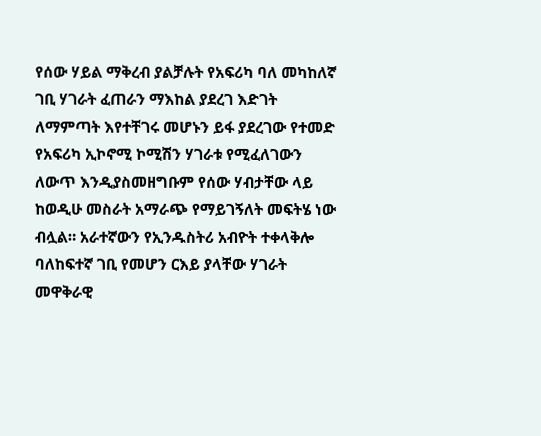የሰው ሃይል ማቅረብ ያልቻሉት የአፍሪካ ባለ መካከለኛ ገቢ ሃገራት ፈጠራን ማእከል ያደረገ እድገት ለማምጣት እየተቸገሩ መሆኑን ይፋ ያደረገው የተመድ የአፍሪካ ኢኮኖሚ ኮሚሽን ሃገራቱ የሚፈለገውን ለውጥ እንዲያስመዘግቡም የሰው ሃብታቸው ላይ ከወዲሁ መስራት አማራጭ የማይገኝለት መፍትሄ ነው ብሏል። አራተኛውን የኢንዱስትሪ አብዮት ተቀላቅሎ ባለከፍተኛ ገቢ የመሆን ርእይ ያላቸው ሃገራት መዋቅራዊ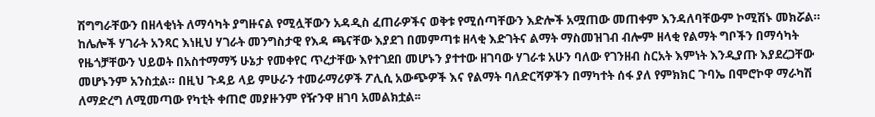ሽግግራቸውን በዘላቂነት ለማሳካት ያግዙናል የሚሏቸውን አዳዲስ ፈጠራዎችና ወቅቱ የሚሰጣቸውን እድሎች አሟጠው መጠቀም እንዳለባቸውም ኮሚሽኑ መክሯል። ከሌሎች ሃገራት አንጻር እነዚህ ሃገራት መንግስታዊ የእዳ ጫናቸው እያደገ በመምጣቱ ዘላቂ እድገትና ልማት ማስመዝገብ ብሎም ዘላቂ የልማት ግቦችን በማሳካት የዜጎቻቸውን ህይወት በአስተማማኝ ሁኔታ የመቀየር ጥረታቸው እየተገደበ መሆኑን ያተተው ዘገባው ሃገራቱ አሁን ባለው የገንዘብ ስርአት እምነት እንዲያጡ እያደረጋቸው መሆኑንም አንስቷል። በዚህ ጉዳይ ላይ ምሁራን ተመራማሪዎች ፖሊሲ አውጭዎች እና የልማት ባለድርሻዎችን በማካተት ሰፋ ያለ የምክክር ጉባኤ በሞሮኮዋ ማራካሽ ለማድረግ ለሚመጣው የካቲት ቀጠሮ መያዙንም የዥንዋ ዘገባ አመልክቷል፡፡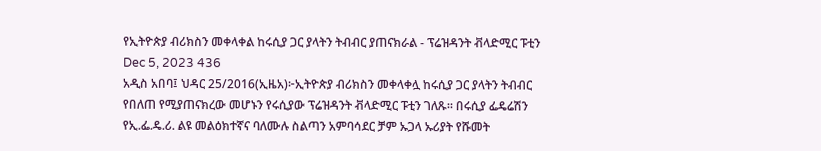የኢትዮጵያ ብሪክስን መቀላቀል ከሩሲያ ጋር ያላትን ትብብር ያጠናክራል - ፕሬዝዳንት ቭላድሚር ፑቲን
Dec 5, 2023 436
አዲስ አበባ፤ ህዳር 25/2016(ኢዜአ)፦ኢትዮጵያ ብሪክስን መቀላቀሏ ከሩሲያ ጋር ያላትን ትብብር የበለጠ የሚያጠናክረው መሆኑን የሩሲያው ፕሬዝዳንት ቭላድሚር ፑቲን ገለጹ። በሩሲያ ፌዴሬሽን የኢ.ፌ.ዴ.ሪ. ልዩ መልዕክተኛና ባለሙሉ ስልጣን አምባሳደር ቻም ኡጋላ ኡሪያት የሹመት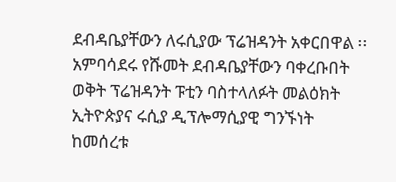ደብዳቤያቸውን ለሩሲያው ፕሬዝዳንት አቀርበዋል ፡፡   አምባሳደሩ የሹመት ደብዳቤያቸውን ባቀረቡበት ወቅት ፕሬዝዳንት ፑቲን ባስተላለፉት መልዕክት ኢትዮጵያና ሩሲያ ዲፕሎማሲያዊ ግንኙነት ከመሰረቱ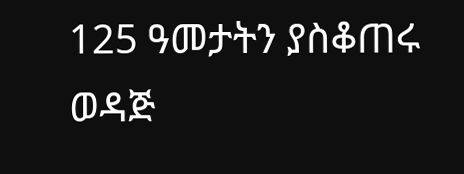125 ዓመታትን ያስቆጠሩ ወዳጅ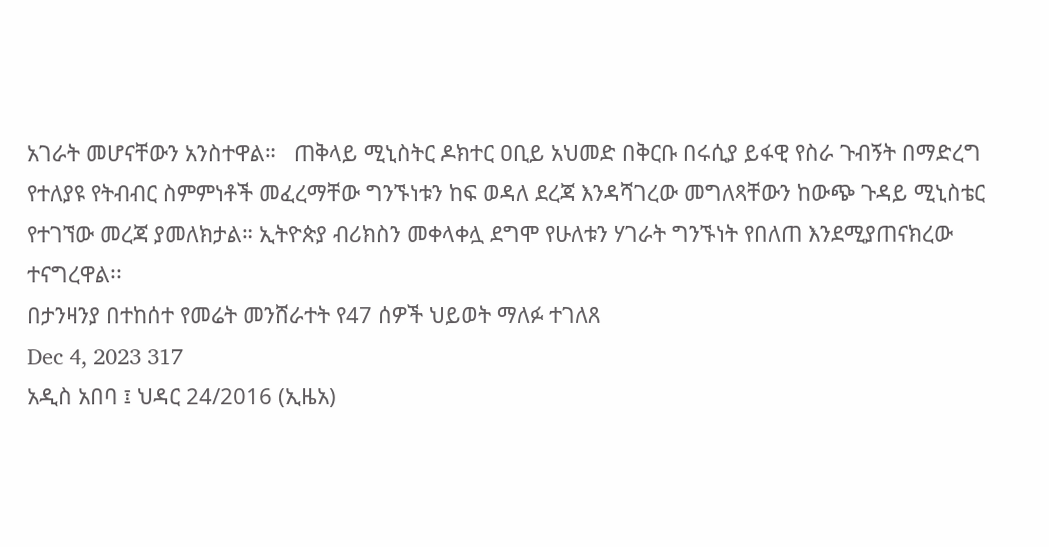አገራት መሆናቸውን አንስተዋል።   ጠቅላይ ሚኒስትር ዶክተር ዐቢይ አህመድ በቅርቡ በሩሲያ ይፋዊ የስራ ጉብኝት በማድረግ የተለያዩ የትብብር ስምምነቶች መፈረማቸው ግንኙነቱን ከፍ ወዳለ ደረጃ እንዳሻገረው መግለጻቸውን ከውጭ ጉዳይ ሚኒስቴር የተገኘው መረጃ ያመለክታል። ኢትዮጵያ ብሪክስን መቀላቀሏ ደግሞ የሁለቱን ሃገራት ግንኙነት የበለጠ እንደሚያጠናክረው ተናግረዋል፡፡
በታንዛንያ በተከሰተ የመሬት መንሸራተት የ47 ሰዎች ህይወት ማለፉ ተገለጸ
Dec 4, 2023 317
አዲስ አበባ ፤ ህዳር 24/2016 (ኢዜአ)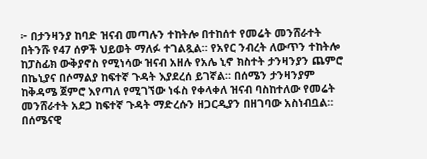፦ በታንዛንያ ከባድ ዝናብ መጣሉን ተከትሎ በተከሰተ የመሬት መንሸራተት በትንሹ የ47 ሰዎች ህይወት ማለፉ ተገልጿል። የአየር ንብረት ለውጥን ተከትሎ ከፓስፊክ ውቅያኖስ የሚነሳው ዝናብ አዘሉ የአሌ ኒኖ ክስተት ታንዛንያን ጨምሮ በኬኒያና በሶማልያ ከፍተኛ ጉዳት እያደረሰ ይገኛል። በሰሜን ታንዛንያም ከቅዳሜ ጀምሮ እየጣለ የሚገኘው ነፋስ የቀላቀለ ዝናብ ባስከተለው የመሬት መንሸራተት አደጋ ከፍተኛ ጉዳት ማድረሱን ዘጋርዲያን በዘገባው አስነብቧል።   በሰሜናዊ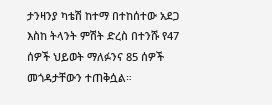ታንዛንያ ካቴሽ ከተማ በተከሰተው አደጋ እስከ ትላንት ምሽት ድረስ በተንሹ የ47 ሰዎች ህይወት ማለፉንና 85 ሰዎች መጎዳታቸውን ተጠቅሷል።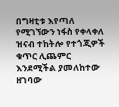በግዛቲቱ እየጣለ የሚገኘውን ነፋስ የቀላቀለ ዝናብ ተከትሎ የተጎጂዎች ቁጥር ሊጨምር እንደሚችል ያመለከተው ዘገባው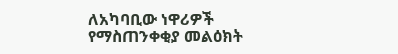ለአካባቢው ነዋሪዎች የማስጠንቀቂያ መልዕክት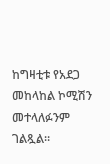ከግዛቲቱ የአደጋ መከላከል ኮሚሽን መተላለፉንም ገልጿል።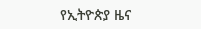የኢትዮጵያ ዜና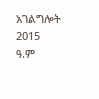አገልግሎት
2015
ዓ.ም